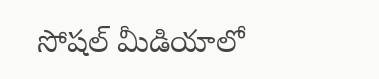సోషల్ మీడియాలో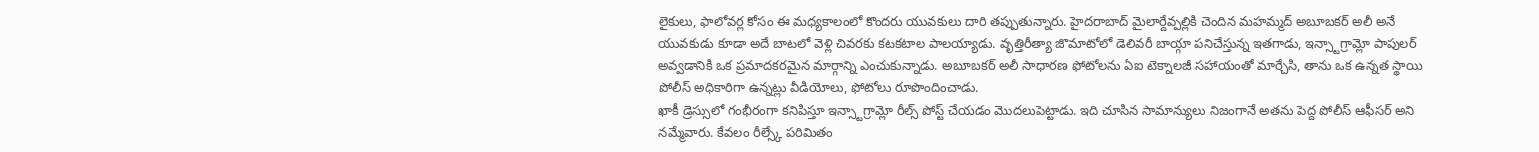లైకులు, ఫాలోవర్ల కోసం ఈ మధ్యకాలంలో కొందరు యువకులు దారి తప్పుతున్నారు. హైదరాబాద్ మైలార్దేవ్పల్లికి చెందిన మహమ్మద్ అబూబకర్ అలీ అనే యువకుడు కూడా అదే బాటలో వెళ్లి చివరకు కటకటాల పాలయ్యాడు. వృత్తిరీత్యా జొమాటోలో డెలివరీ బాయ్గా పనిచేస్తున్న ఇతగాడు, ఇన్స్టాగ్రామ్లో పాపులర్ అవ్వడానికి ఒక ప్రమాదకరమైన మార్గాన్ని ఎంచుకున్నాడు. అబూబకర్ అలీ సాధారణ ఫోటోలను ఏఐ టెక్నాలజీ సహాయంతో మార్చేసి, తాను ఒక ఉన్నత స్థాయి పోలీస్ అధికారిగా ఉన్నట్లు వీడియోలు, ఫోటోలు రూపొందించాడు.
ఖాకీ డ్రెస్సులో గంభీరంగా కనిపిస్తూ ఇన్స్టాగ్రామ్లో రీల్స్ పోస్ట్ చేయడం మొదలుపెట్టాడు. ఇది చూసిన సామాన్యులు నిజంగానే అతను పెద్ద పోలీస్ ఆఫీసర్ అని నమ్మేవారు. కేవలం రీల్స్కే పరిమితం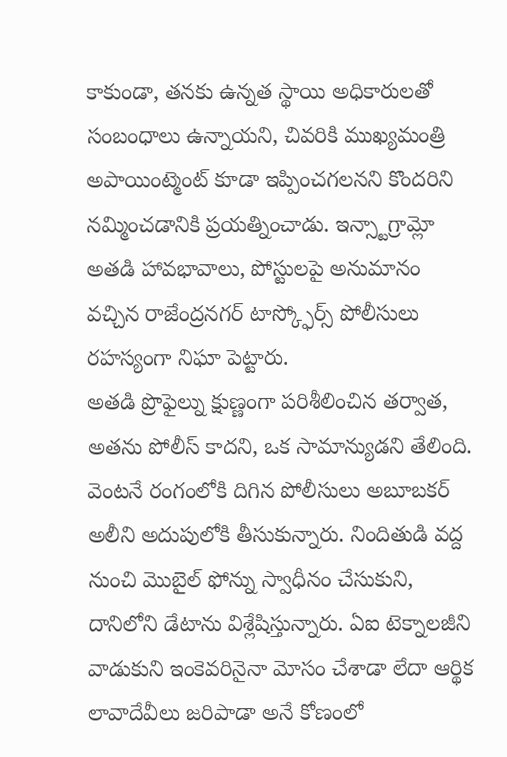కాకుండా, తనకు ఉన్నత స్థాయి అధికారులతో సంబంధాలు ఉన్నాయని, చివరికి ముఖ్యమంత్రి అపాయింట్మెంట్ కూడా ఇప్పించగలనని కొందరిని నమ్మించడానికి ప్రయత్నించాడు. ఇన్స్టాగ్రామ్లో అతడి హావభావాలు, పోస్టులపై అనుమానం వచ్చిన రాజేంద్రనగర్ టాస్క్ఫోర్స్ పోలీసులు రహస్యంగా నిఘా పెట్టారు.
అతడి ప్రొఫైల్ను క్షుణ్ణంగా పరిశీలించిన తర్వాత, అతను పోలీస్ కాదని, ఒక సామాన్యుడని తేలింది. వెంటనే రంగంలోకి దిగిన పోలీసులు అబూబకర్ అలీని అదుపులోకి తీసుకున్నారు. నిందితుడి వద్ద నుంచి మొబైల్ ఫోన్ను స్వాధీనం చేసుకుని, దానిలోని డేటాను విశ్లేషిస్తున్నారు. ఏఐ టెక్నాలజీని వాడుకుని ఇంకెవరినైనా మోసం చేశాడా లేదా ఆర్థిక లావాదేవీలు జరిపాడా అనే కోణంలో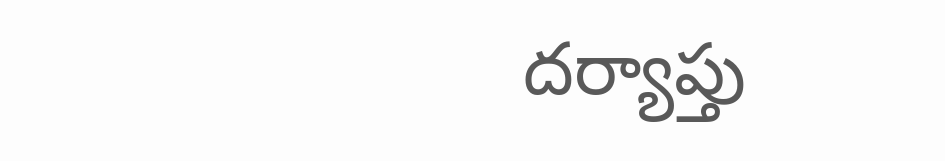దర్యాప్తు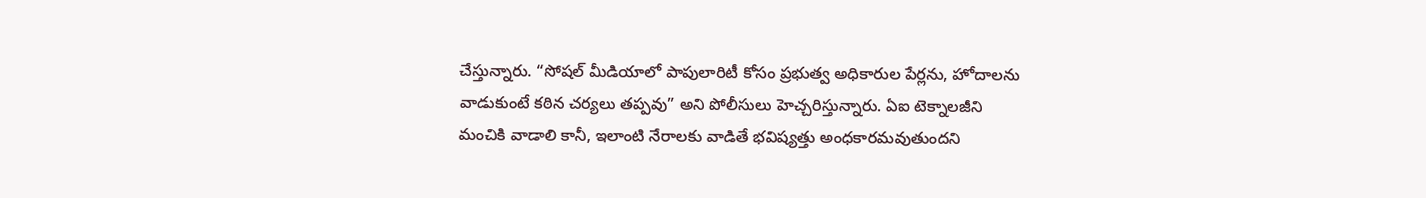చేస్తున్నారు. “సోషల్ మీడియాలో పాపులారిటీ కోసం ప్రభుత్వ అధికారుల పేర్లను, హోదాలను వాడుకుంటే కఠిన చర్యలు తప్పవు” అని పోలీసులు హెచ్చరిస్తున్నారు. ఏఐ టెక్నాలజీని మంచికి వాడాలి కానీ, ఇలాంటి నేరాలకు వాడితే భవిష్యత్తు అంధకారమవుతుందని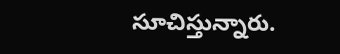సూచిస్తున్నారు.